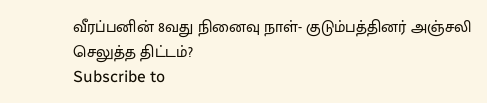வீரப்பனின் 8வது நினைவு நாள்- குடும்பத்தினர் அஞ்சலி செலுத்த திட்டம்?
Subscribe to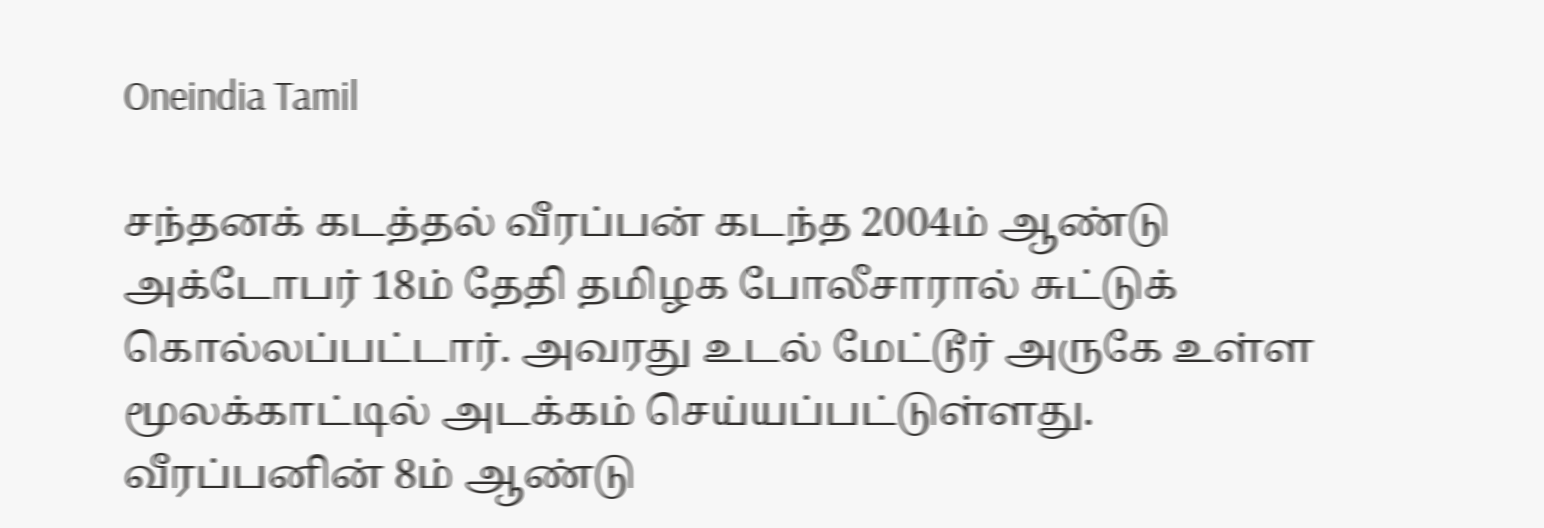Oneindia Tamil

சந்தனக் கடத்தல் வீரப்பன் கடந்த 2004ம் ஆண்டு அக்டோபர் 18ம் தேதி தமிழக போலீசாரால் சுட்டுக் கொல்லப்பட்டார். அவரது உடல் மேட்டூர் அருகே உள்ள மூலக்காட்டில் அடக்கம் செய்யப்பட்டுள்ளது.
வீரப்பனின் 8ம் ஆண்டு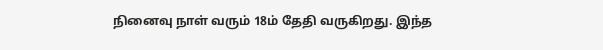நினைவு நாள் வரும் 18ம் தேதி வருகிறது. இந்த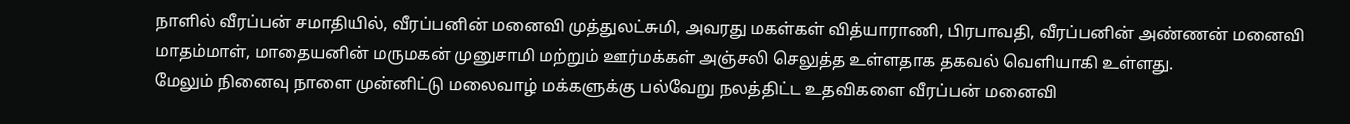நாளில் வீரப்பன் சமாதியில், வீரப்பனின் மனைவி முத்துலட்சுமி, அவரது மகள்கள் வித்யாராணி, பிரபாவதி, வீரப்பனின் அண்ணன் மனைவி மாதம்மாள், மாதையனின் மருமகன் முனுசாமி மற்றும் ஊர்மக்கள் அஞ்சலி செலுத்த உள்ளதாக தகவல் வெளியாகி உள்ளது.
மேலும் நினைவு நாளை முன்னிட்டு மலைவாழ் மக்களுக்கு பல்வேறு நலத்திட்ட உதவிகளை வீரப்பன் மனைவி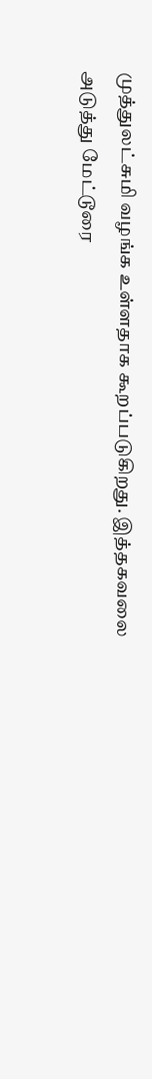முத்துலட்சுமி வழங்க உள்ளதாக கூறப்படுகிறது. இத்தகவலை அடுத்து மேட்டூரை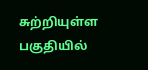சுற்றியுள்ள பகுதியில்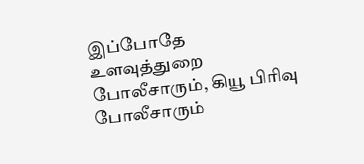இப்போதே உளவுத்துறை போலீசாரும், கியூ பிரிவு போலீசாரும்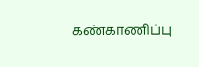கண்காணிப்பு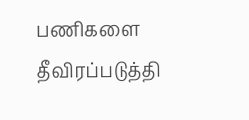பணிகளை தீவிரப்படுத்தி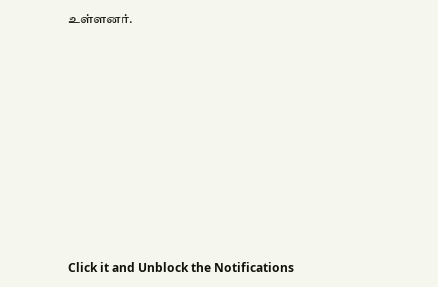உள்ளனர்.












Click it and Unblock the Notifications